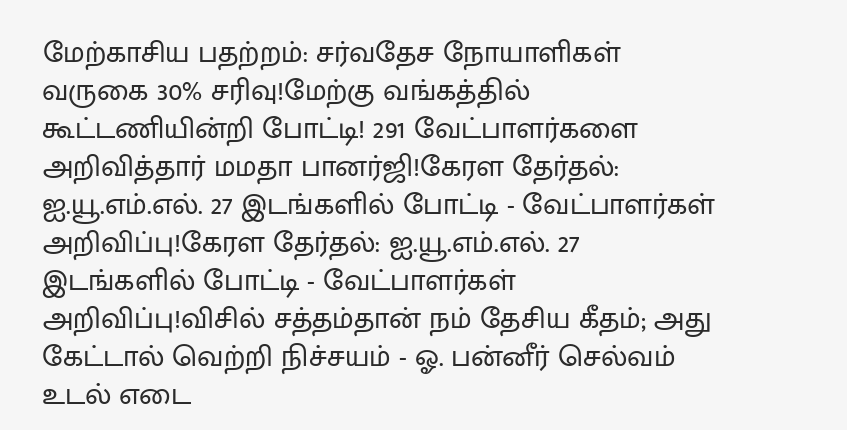மேற்காசிய பதற்றம்: சர்வதேச நோயாளிகள் வருகை 30% சரிவு!மேற்கு வங்கத்தில் கூட்டணியின்றி போட்டி! 291 வேட்பாளர்களை அறிவித்தார் மமதா பானர்ஜி!கேரள தேர்தல்: ஐ.யூ.எம்.எல். 27 இடங்களில் போட்டி - வேட்பாளர்கள் அறிவிப்பு!கேரள தேர்தல்: ஐ.யூ.எம்.எல். 27 இடங்களில் போட்டி - வேட்பாளர்கள் அறிவிப்பு!விசில் சத்தம்தான் நம் தேசிய கீதம்; அது கேட்டால் வெற்றி நிச்சயம் - ஓ. பன்னீர் செல்வம் உடல் எடை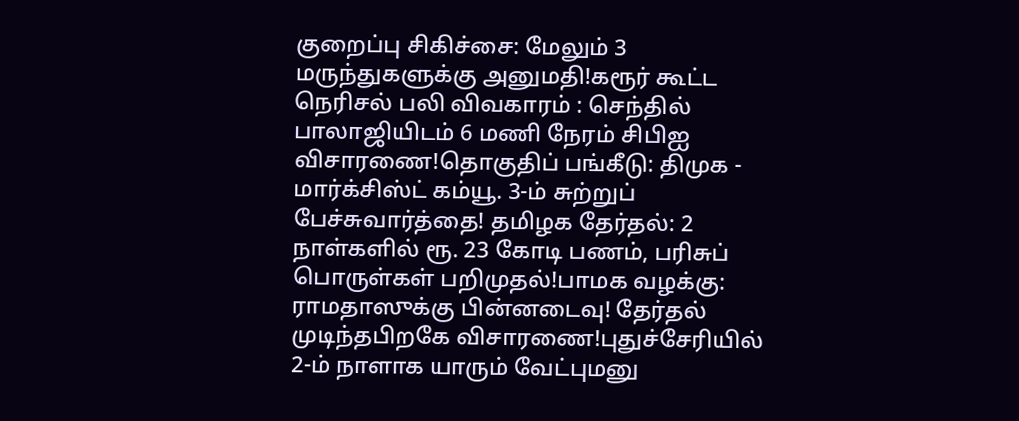குறைப்பு சிகிச்சை: மேலும் 3 மருந்துகளுக்கு அனுமதி!கரூர் கூட்ட நெரிசல் பலி விவகாரம் : செந்தில் பாலாஜியிடம் 6 மணி நேரம் சிபிஐ விசாரணை!தொகுதிப் பங்கீடு: திமுக - மார்க்சிஸ்ட் கம்யூ. 3-ம் சுற்றுப் பேச்சுவார்த்தை! தமிழக தேர்தல்: 2 நாள்களில் ரூ. 23 கோடி பணம், பரிசுப் பொருள்கள் பறிமுதல்!பாமக வழக்கு: ராமதாஸுக்கு பின்னடைவு! தேர்தல் முடிந்தபிறகே விசாரணை!புதுச்சேரியில் 2-ம் நாளாக யாரும் வேட்புமனு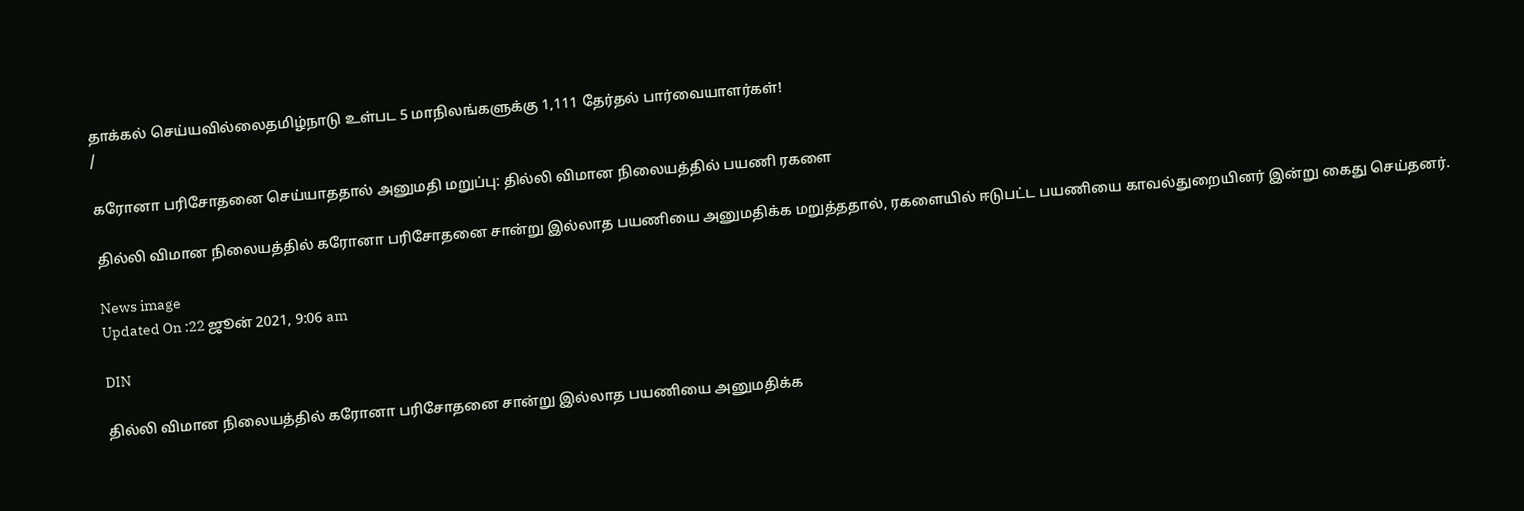தாக்கல் செய்யவில்லைதமிழ்நாடு உள்பட 5 மாநிலங்களுக்கு 1,111 தேர்தல் பார்வையாளர்கள்!
/

கரோனா பரிசோதனை செய்யாததால் அனுமதி மறுப்பு: தில்லி விமான நிலையத்தில் பயணி ரகளை

தில்லி விமான நிலையத்தில் கரோனா பரிசோதனை சான்று இல்லாத பயணியை அனுமதிக்க மறுத்ததால், ரகளையில் ஈடுபட்ட பயணியை காவல்துறையினர் இன்று கைது செய்தனர்.

News image
Updated On :22 ஜூன் 2021, 9:06 am

DIN

தில்லி விமான நிலையத்தில் கரோனா பரிசோதனை சான்று இல்லாத பயணியை அனுமதிக்க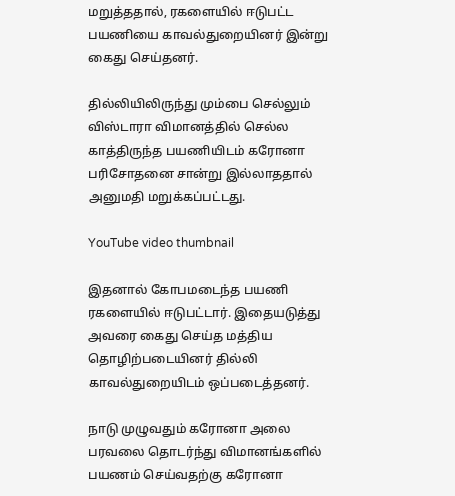மறுத்ததால், ரகளையில் ஈடுபட்ட பயணியை காவல்துறையினர் இன்று கைது செய்தனர்.

தில்லியிலிருந்து மும்பை செல்லும் விஸ்டாரா விமானத்தில் செல்ல காத்திருந்த பயணியிடம் கரோனா பரிசோதனை சான்று இல்லாததால் அனுமதி மறுக்கப்பட்டது.

YouTube video thumbnail

இதனால் கோபமடைந்த பயணி ரகளையில் ஈடுபட்டார். இதையடுத்து அவரை கைது செய்த மத்திய தொழிற்படையினர் தில்லி காவல்துறையிடம் ஒப்படைத்தனர்.

நாடு முழுவதும் கரோனா அலை பரவலை தொடர்ந்து விமானங்களில் பயணம் செய்வதற்கு கரோனா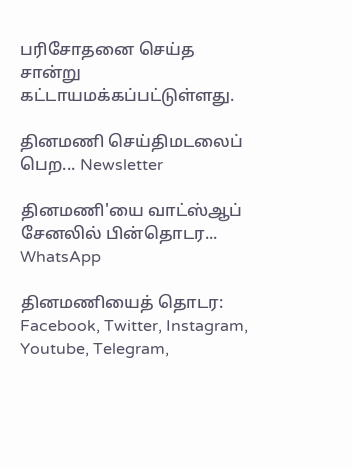பரிசோதனை செய்த சான்று கட்டாயமக்கப்பட்டுள்ளது.

தினமணி செய்திமடலைப் பெற... Newsletter

தினமணி'யை வாட்ஸ்ஆப் சேனலில் பின்தொடர... WhatsApp

தினமணியைத் தொடர: Facebook, Twitter, Instagram, Youtube, Telegram,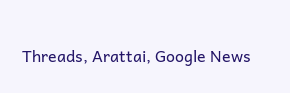Threads, Arattai, Google News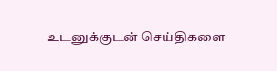உடனுக்குடன் செய்திகளை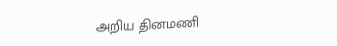அறிய தினமணி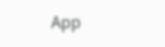App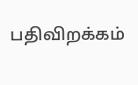பதிவிறக்கம்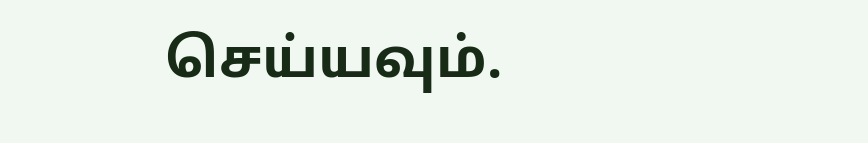செய்யவும்.